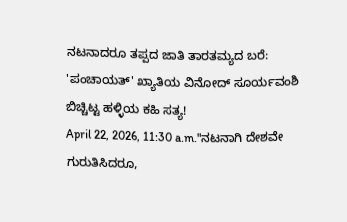ನಟನಾದರೂ ತಪ್ಪದ ಜಾತಿ ತಾರತಮ್ಯದ ಬರೆ: 'ಪಂಚಾಯತ್' ಖ್ಯಾತಿಯ ವಿನೋದ್ ಸೂರ್ಯವಂಶಿ ಬಿಚ್ಚಿಟ್ಟ ಹಳ್ಳಿಯ ಕಹಿ ಸತ್ಯ!
April 22, 2026, 11:30 a.m."ನಟನಾಗಿ ದೇಶವೇ ಗುರುತಿಸಿದರೂ,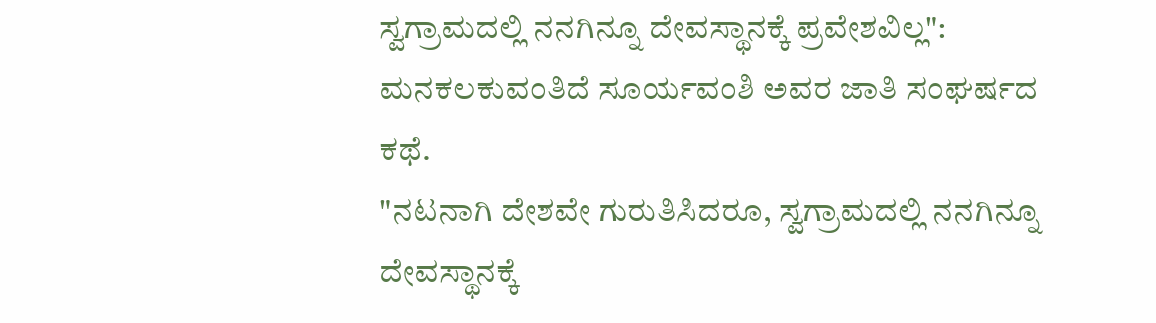ಸ್ವಗ್ರಾಮದಲ್ಲಿ ನನಗಿನ್ನೂ ದೇವಸ್ಥಾನಕ್ಕೆ ಪ್ರವೇಶವಿಲ್ಲ": ಮನಕಲಕುವಂತಿದೆ ಸೂರ್ಯವಂಶಿ ಅವರ ಜಾತಿ ಸಂಘರ್ಷದ ಕಥೆ.
"ನಟನಾಗಿ ದೇಶವೇ ಗುರುತಿಸಿದರೂ, ಸ್ವಗ್ರಾಮದಲ್ಲಿ ನನಗಿನ್ನೂ ದೇವಸ್ಥಾನಕ್ಕೆ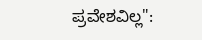ಪ್ರವೇಶವಿಲ್ಲ":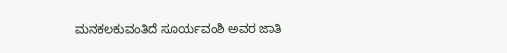ಮನಕಲಕುವಂತಿದೆ ಸೂರ್ಯವಂಶಿ ಅವರ ಜಾತಿ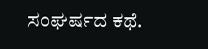ಸಂಘರ್ಷದ ಕಥೆ.